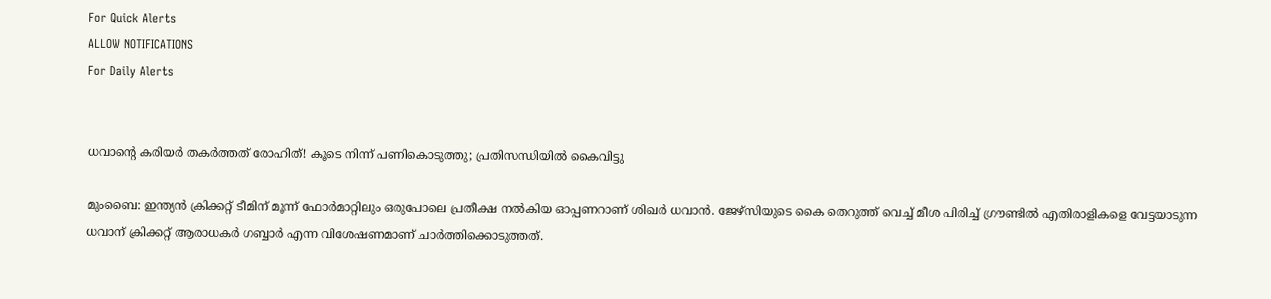For Quick Alerts
ALLOW NOTIFICATIONS
For Daily Alerts


ധവാന്റെ കരിയര്‍ തകര്‍ത്തത് രോഹിത്! കൂടെ നിന്ന് പണികൊടുത്തു; പ്രതിസന്ധിയില്‍ കൈവിട്ടു

മുംബൈ: ഇന്ത്യന്‍ ക്രിക്കറ്റ് ടീമിന് മൂന്ന് ഫോര്‍മാറ്റിലും ഒരുപോലെ പ്രതീക്ഷ നല്‍കിയ ഓപ്പണറാണ് ശിഖര്‍ ധവാന്‍. ജേഴ്‌സിയുടെ കൈ തെറുത്ത് വെച്ച് മീശ പിരിച്ച് ഗ്രൗണ്ടില്‍ എതിരാളികളെ വേട്ടയാടുന്ന ധവാന് ക്രിക്കറ്റ് ആരാധകര്‍ ഗബ്ബാര്‍ എന്ന വിശേഷണമാണ് ചാര്‍ത്തിക്കൊടുത്തത്.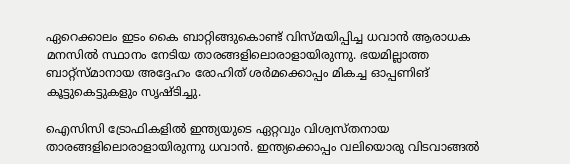ഏറെക്കാലം ഇടം കൈ ബാറ്റിങ്ങുകൊണ്ട് വിസ്മയിപ്പിച്ച ധവാന്‍ ആരാധക മനസില്‍ സ്ഥാനം നേടിയ താരങ്ങളിലൊരാളായിരുന്നു. ഭയമില്ലാത്ത ബാറ്റ്‌സ്മാനായ അദ്ദേഹം രോഹിത് ശര്‍മക്കൊപ്പം മികച്ച ഓപ്പണിങ് കൂട്ടുകെട്ടുകളും സൃഷ്ടിച്ചു.

ഐസിസി ട്രോഫികളില്‍ ഇന്ത്യയുടെ ഏറ്റവും വിശ്വസ്തനായ താരങ്ങളിലൊരാളായിരുന്നു ധവാന്‍. ഇന്ത്യക്കൊപ്പം വലിയൊരു വിടവാങ്ങല്‍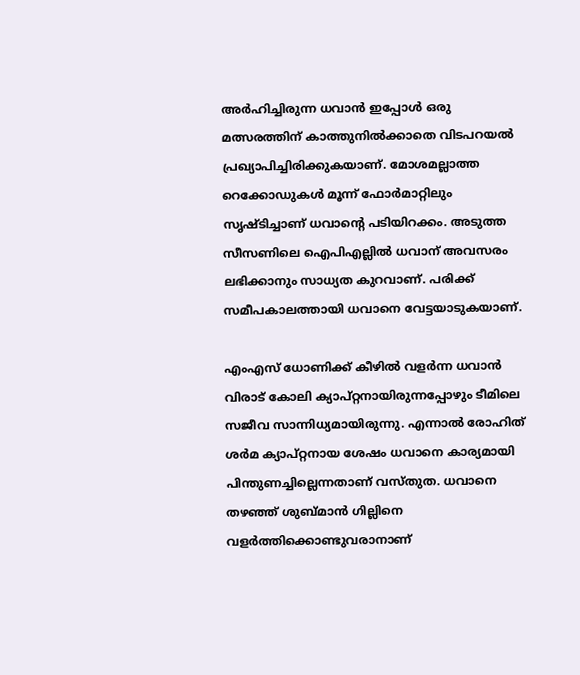അര്‍ഹിച്ചിരുന്ന ധവാന്‍ ഇപ്പോള്‍ ഒരു മത്സരത്തിന് കാത്തുനില്‍ക്കാതെ വിടപറയല്‍ പ്രഖ്യാപിച്ചിരിക്കുകയാണ്. മോശമല്ലാത്ത റെക്കോഡുകള്‍ മൂന്ന് ഫോര്‍മാറ്റിലും സൃഷ്ടിച്ചാണ് ധവാന്റെ പടിയിറക്കം. അടുത്ത സീസണിലെ ഐപിഎല്ലില്‍ ധവാന് അവസരം ലഭിക്കാനും സാധ്യത കുറവാണ്. പരിക്ക് സമീപകാലത്തായി ധവാനെ വേട്ടയാടുകയാണ്.

എംഎസ് ധോണിക്ക് കീഴില്‍ വളര്‍ന്ന ധവാന്‍ വിരാട് കോലി ക്യാപ്റ്റനായിരുന്നപ്പോഴും ടീമിലെ സജീവ സാന്നിധ്യമായിരുന്നു. എന്നാല്‍ രോഹിത് ശര്‍മ ക്യാപ്റ്റനായ ശേഷം ധവാനെ കാര്യമായി പിന്തുണച്ചില്ലെന്നതാണ് വസ്തുത. ധവാനെ തഴഞ്ഞ് ശുബ്മാന്‍ ഗില്ലിനെ വളര്‍ത്തിക്കൊണ്ടുവരാനാണ്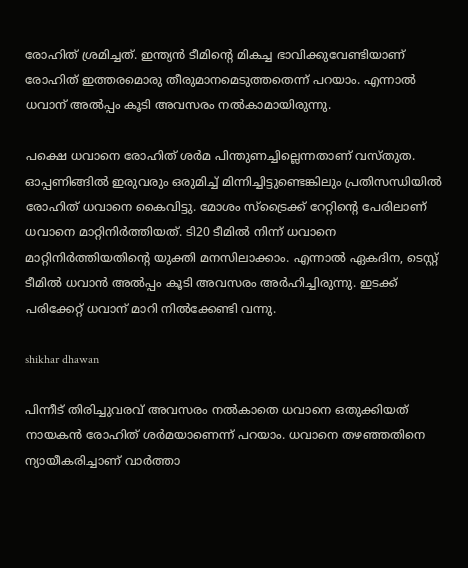രോഹിത് ശ്രമിച്ചത്. ഇന്ത്യന്‍ ടീമിന്റെ മികച്ച ഭാവിക്കുവേണ്ടിയാണ് രോഹിത് ഇത്തരമൊരു തീരുമാനമെടുത്തതെന്ന് പറയാം. എന്നാല്‍ ധവാന് അല്‍പ്പം കൂടി അവസരം നല്‍കാമായിരുന്നു.

പക്ഷെ ധവാനെ രോഹിത് ശര്‍മ പിന്തുണച്ചില്ലെന്നതാണ് വസ്തുത. ഓപ്പണിങ്ങില്‍ ഇരുവരും ഒരുമിച്ച് മിന്നിച്ചിട്ടുണ്ടെങ്കിലും പ്രതിസന്ധിയില്‍ രോഹിത് ധവാനെ കൈവിട്ടു. മോശം സ്‌ട്രൈക്ക് റേറ്റിന്റെ പേരിലാണ് ധവാനെ മാറ്റിനിര്‍ത്തിയത്. ടി20 ടീമില്‍ നിന്ന് ധവാനെ മാറ്റിനിര്‍ത്തിയതിന്റെ യുക്തി മനസിലാക്കാം. എന്നാല്‍ ഏകദിന, ടെസ്റ്റ് ടീമില്‍ ധവാന്‍ അല്‍പ്പം കൂടി അവസരം അര്‍ഹിച്ചിരുന്നു. ഇടക്ക് പരിക്കേറ്റ് ധവാന് മാറി നില്‍ക്കേണ്ടി വന്നു.

shikhar dhawan

പിന്നീട് തിരിച്ചുവരവ് അവസരം നല്‍കാതെ ധവാനെ ഒതുക്കിയത് നായകന്‍ രോഹിത് ശര്‍മയാണെന്ന് പറയാം. ധവാനെ തഴഞ്ഞതിനെ ന്യായീകരിച്ചാണ് വാര്‍ത്താ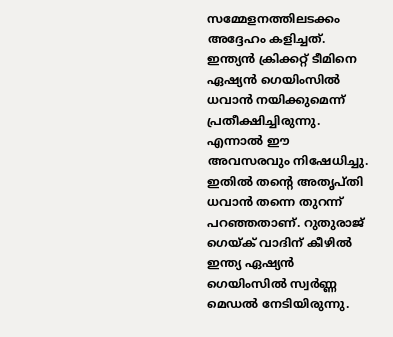സമ്മേളനത്തിലടക്കം അദ്ദേഹം കളിച്ചത്. ഇന്ത്യന്‍ ക്രിക്കറ്റ് ടീമിനെ ഏഷ്യന്‍ ഗെയിംസില്‍ ധവാന്‍ നയിക്കുമെന്ന് പ്രതീക്ഷിച്ചിരുന്നു. എന്നാല്‍ ഈ അവസരവും നിഷേധിച്ചു. ഇതില്‍ തന്റെ അതൃപ്തി ധവാന്‍ തന്നെ തുറന്ന് പറഞ്ഞതാണ്. റുതുരാജ് ഗെയ്ക് വാദിന് കീഴില്‍ ഇന്ത്യ ഏഷ്യന്‍ ഗെയിംസില്‍ സ്വര്‍ണ്ണ മെഡല്‍ നേടിയിരുന്നു.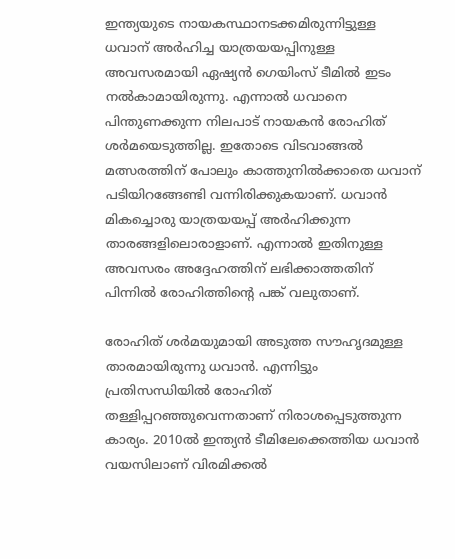ഇന്ത്യയുടെ നായകസ്ഥാനടക്കമിരുന്നിട്ടുള്ള ധവാന് അര്‍ഹിച്ച യാത്രയയപ്പിനുള്ള അവസരമായി ഏഷ്യന്‍ ഗെയിംസ് ടീമില്‍ ഇടം നല്‍കാമായിരുന്നു. എന്നാല്‍ ധവാനെ പിന്തുണക്കുന്ന നിലപാട് നായകന്‍ രോഹിത് ശര്‍മയെടുത്തില്ല. ഇതോടെ വിടവാങ്ങല്‍ മത്സരത്തിന് പോലും കാത്തുനില്‍ക്കാതെ ധവാന് പടിയിറങ്ങേണ്ടി വന്നിരിക്കുകയാണ്. ധവാന്‍ മികച്ചൊരു യാത്രയയപ്പ് അര്‍ഹിക്കുന്ന താരങ്ങളിലൊരാളാണ്. എന്നാല്‍ ഇതിനുള്ള അവസരം അദ്ദേഹത്തിന് ലഭിക്കാത്തതിന് പിന്നില്‍ രോഹിത്തിന്റെ പങ്ക് വലുതാണ്.

രോഹിത് ശര്‍മയുമായി അടുത്ത സൗഹൃദമുള്ള താരമായിരുന്നു ധവാന്‍. എന്നിട്ടും പ്രതിസന്ധിയില്‍ രോഹിത് തള്ളിപ്പറഞ്ഞുവെന്നതാണ് നിരാശപ്പെടുത്തുന്ന കാര്യം. 2010ല്‍ ഇന്ത്യന്‍ ടീമിലേക്കെത്തിയ ധവാന്‍ വയസിലാണ് വിരമിക്കല്‍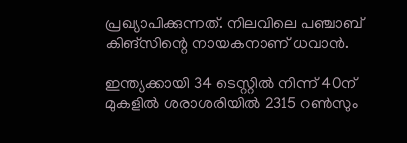പ്രഖ്യാപിക്കുന്നത്. നിലവിലെ പഞ്ചാബ് കിങ്‌സിന്റെ നായകനാണ് ധവാന്‍.

ഇന്ത്യക്കായി 34 ടെസ്റ്റില്‍ നിന്ന് 40ന് മുകളില്‍ ശരാശരിയില്‍ 2315 റണ്‍സും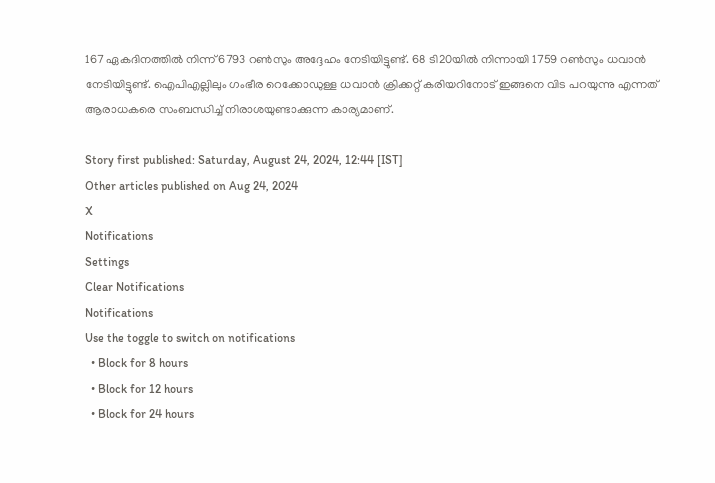167 ഏകദിനത്തില്‍ നിന്ന് 6793 റണ്‍സും അദ്ദേഹം നേടിയിട്ടുണ്ട്. 68 ടി20യില്‍ നിന്നായി 1759 റണ്‍സും ധവാന്‍ നേടിയിട്ടുണ്ട്. ഐപിഎല്ലിലും ഗംഭീര റെക്കോഡുള്ള ധവാന്‍ ക്രിക്കറ്റ് കരിയറിനോട് ഇങ്ങനെ വിട പറയുന്നു എന്നത് ആരാധകരെ സംബന്ധിച്ച് നിരാശയുണ്ടാക്കുന്ന കാര്യമാണ്.

Story first published: Saturday, August 24, 2024, 12:44 [IST]
Other articles published on Aug 24, 2024
X
Notifications
Settings
Clear Notifications
Notifications
Use the toggle to switch on notifications
  • Block for 8 hours
  • Block for 12 hours
  • Block for 24 hours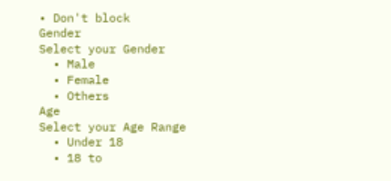• Don't block
Gender
Select your Gender
  • Male
  • Female
  • Others
Age
Select your Age Range
  • Under 18
  • 18 to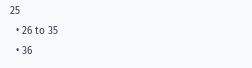25
  • 26 to 35
  • 36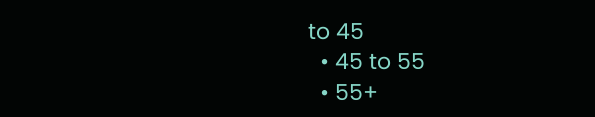to 45
  • 45 to 55
  • 55+